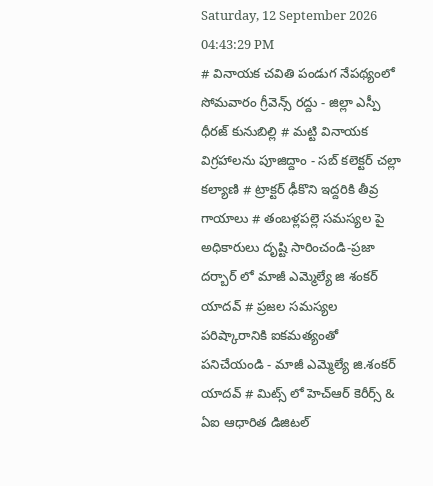Saturday, 12 September 2026 04:43:29 PM
# వినాయక చవితి పండుగ నేపథ్యంలో సోమవారం గ్రీవెన్స్ రద్దు - జిల్లా ఎస్పీ ధీరజ్ కునుబిల్లి # మట్టి వినాయక విగ్రహాలను పూజిద్దాం - సబ్ కలెక్టర్ చల్లా కల్యాణి # ట్రాక్టర్ ఢీకొని ఇద్దరికి తీవ్ర గాయాలు # తంబళ్లపల్లె సమస్యల పై అధికారులు దృష్టి సారించండి-ప్రజా దర్బార్ లో మాజీ ఎమ్మెల్యే జి శంకర్ యాదవ్ # ప్రజల సమస్యల పరిష్కారానికి ఐకమత్యంతో పనిచేయండి - మాజీ ఎమ్మెల్యే జి.శంకర్ యాదవ్ # మిట్స్ లో హెచ్‌ఆర్ కెరీర్స్ & ఏఐ ఆధారిత డిజిటల్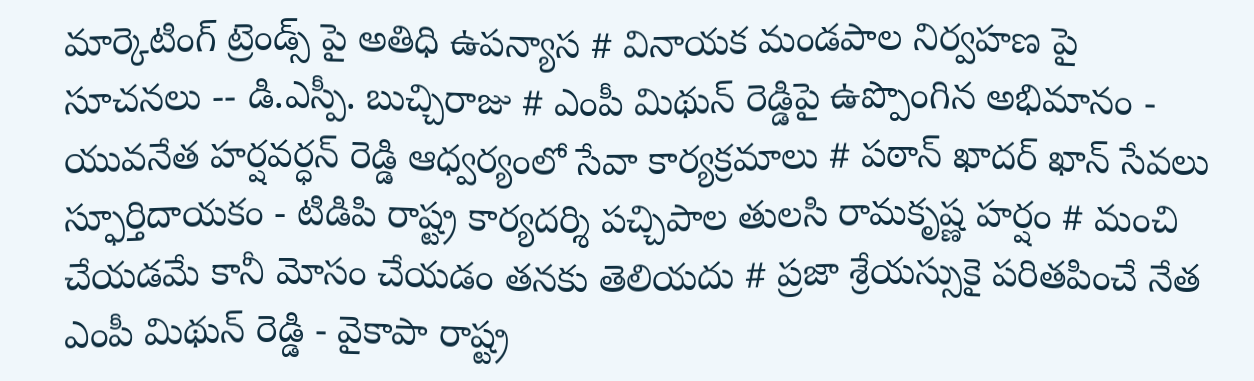మార్కెటింగ్ ట్రెండ్స్ పై అతిధి ఉపన్యాస # వినాయక మండపాల నిర్వహణ పై సూచనలు -- డి.ఎస్పీ. బుచ్చిరాజు # ఎంపీ మిథున్ రెడ్డిపై ఉప్పొంగిన అభిమానం - యువనేత హర్షవర్ధన్ రెడ్డి ఆధ్వర్యంలో సేవా కార్యక్రమాలు # పఠాన్ ఖాదర్ ఖాన్ సేవలు స్ఫూర్తిదాయకం - టిడిపి రాష్ట్ర కార్యదర్శి పచ్చిపాల తులసి రామకృష్ణ హర్షం # మంచి చేయడమే కానీ మోసం చేయడం తనకు తెలియదు # ప్రజా శ్రేయస్సుకై పరితపించే నేత ఎంపీ మిథున్ రెడ్డి - వైకాపా రాష్ట్ర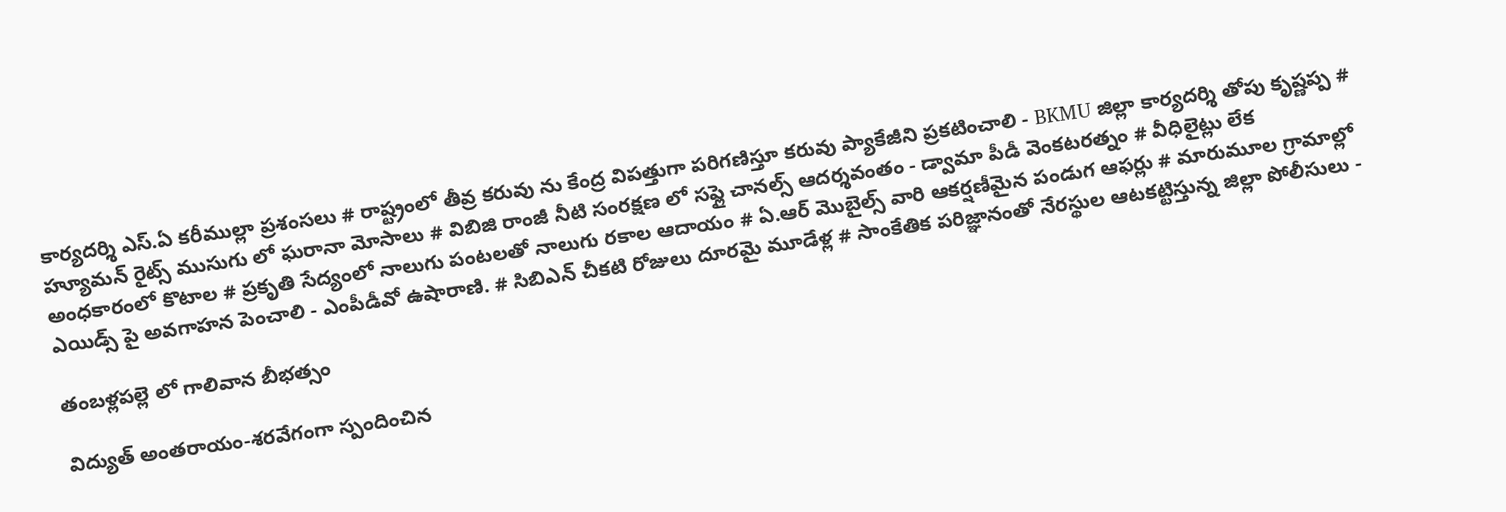కార్యదర్శి ఎస్.ఏ కరీముల్లా ప్రశంసలు # రాష్ట్రంలో తీవ్ర కరువు ను కేంద్ర విపత్తుగా పరిగణిస్తూ కరువు ప్యాకేజీని ప్రకటించాలి - BKMU జిల్లా కార్యదర్శి తోపు కృష్ణప్ప # హ్యూమన్ రైట్స్ ముసుగు లో ఘరానా మోసాలు # విబిజి రాంజీ నీటి సంరక్షణ లో సప్లై చానల్స్ ఆదర్శవంతం - డ్వామా పీడీ వెంకటరత్నం # వీధిలైట్లు లేక అంధకారంలో కొటాల # ప్రకృతి సేద్యంలో నాలుగు పంటలతో నాలుగు రకాల ఆదాయం # ఏ.ఆర్ మొబైల్స్ వారి ఆకర్షణీమైన పండుగ ఆఫర్లు # మారుమూల గ్రామాల్లో ఎయిడ్స్ పై అవగాహన పెంచాలి - ఎంపీడీవో ఉషారాణి. # సిబిఎన్ చీకటి రోజులు దూరమై మూడేళ్ల # సాంకేతిక పరిజ్ఞానంతో నేరస్థుల ఆటకట్టిస్తున్న జిల్లా పోలీసులు -

తంబళ్లపల్లె లో గాలివాన బీభత్సం

విద్యుత్ అంతరాయం-శరవేగంగా స్పందించిన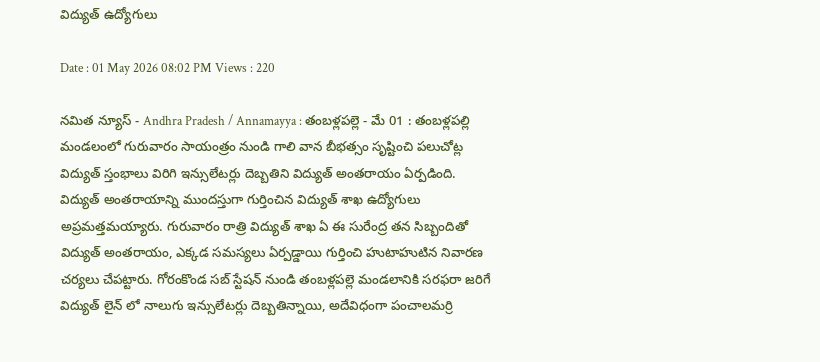విద్యుత్ ఉద్యోగులు

Date : 01 May 2026 08:02 PM Views : 220

నమిత న్యూస్ - Andhra Pradesh / Annamayya : తంబళ్లపల్లె - మే 01 : తంబళ్లపల్లి మండలంలో గురువారం సాయంత్రం నుండి గాలి వాన బీభత్సం సృష్టించి పలుచోట్ల విద్యుత్ స్తంభాలు విరిగి ఇన్సులేటర్లు దెబ్బతిని విద్యుత్ అంతరాయం ఏర్పడింది. విద్యుత్ అంతరాయాన్ని ముందస్తుగా గుర్తించిన విద్యుత్ శాఖ ఉద్యోగులు అప్రమత్తమయ్యారు. గురువారం రాత్రి విద్యుత్ శాఖ ఏ ఈ సురేంద్ర తన సిబ్బందితో విద్యుత్ అంతరాయం, ఎక్కడ సమస్యలు ఏర్పడ్డాయి గుర్తించి హుటాహుటిన నివారణ చర్యలు చేపట్టారు. గోరంకొండ సబ్ స్టేషన్ నుండి తంబళ్లపల్లె మండలానికి సరఫరా జరిగే విద్యుత్ లైన్ లో నాలుగు ఇన్సులేటర్లు దెబ్బతిన్నాయి, అదేవిధంగా పంచాలమర్రి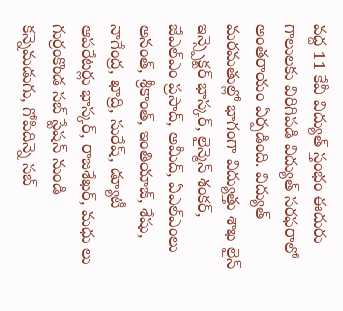వద్ద 11 కేవీ విద్యుత్ స్తంభం ఈదురు గాలులకు విరిగిపడి విద్యుత్ సరఫరాలో అంతరాయం ఏర్పడింది. విద్యుత్ మరమతుల్లో భాగంగా విద్యుత్తు శాఖ లైన్ ఇన్స్పెక్టర్ భాస్కర్, లైన్మెన్ శంకర్, జేఎల్ఎం ప్రసాద్, అమీద్, ఏఎల్ఎంలు అనంత్, శ్రీకాంత్, ఇంతియాజ్, శేషు, నాగేంద్ర, ఖాద్రి, సురేష్, డ్యూటీ ఆపరేటర్లు భాస్కర్, రాజశేఖర్, మధు లు గుర్రంకొండ సబ్ స్టేషన్ నుండి కన్నెమడుగు, గోపిదిన్నె సబ్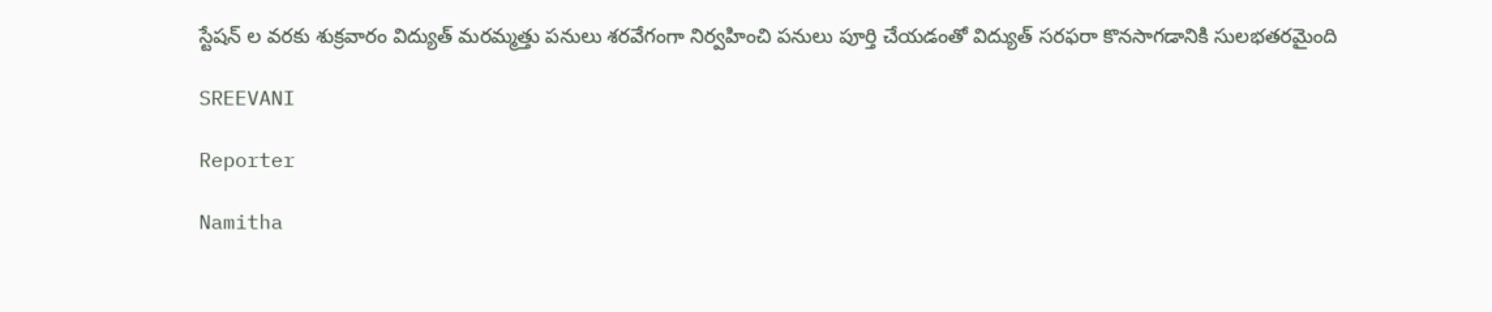స్టేషన్ ల వరకు శుక్రవారం విద్యుత్ మరమ్మత్తు పనులు శరవేగంగా నిర్వహించి పనులు పూర్తి చేయడంతో విద్యుత్ సరఫరా కొనసాగడానికి సులభతరమైంది

SREEVANI

Reporter

Namitha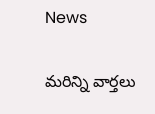News

మరిన్ని వార్తలు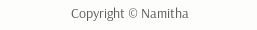Copyright © Namitha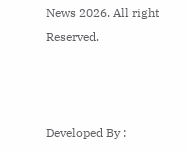News 2026. All right Reserved.



Developed By :